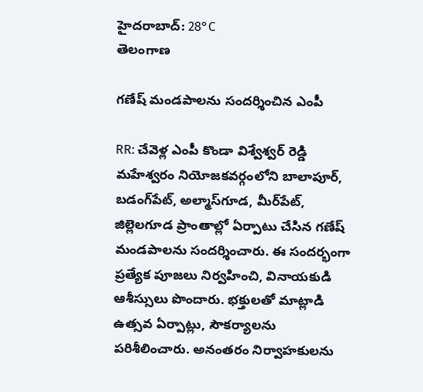హైదరాబాద్: 28°C
తెలంగాణ

గణేష్ మండపాలను సందర్శించిన ఎంపీ

RR: చేవెళ్ల ఎంపీ కొండా విశ్వేశ్వర్ రెడ్డి మహేశ్వరం నియోజకవర్గంలోని బాలాపూర్, బడంగ్‌పేట్, అల్మాస్‌గూడ, మీర్‌పేట్, జిల్లెలగూడ ప్రాంతాల్లో ఏర్పాటు చేసిన గణేష్ మండపాలను సందర్శించారు. ఈ సందర్భంగా ప్రత్యేక పూజలు నిర్వహించి, వినాయకుడి ఆశీస్సులు పొందారు. భక్తులతో మాట్లాడి ఉత్సవ ఏర్పాట్లు, సౌకర్యాలను పరిశీలించారు. అనంతరం నిర్వాహకులను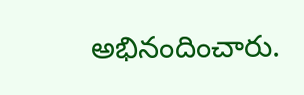అభినందించారు.